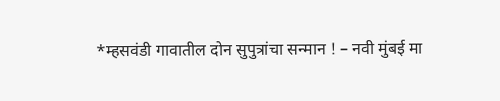*म्हसवंडी गावातील दोन सुपुत्रांचा सन्मान ! – नवी मुंबई मा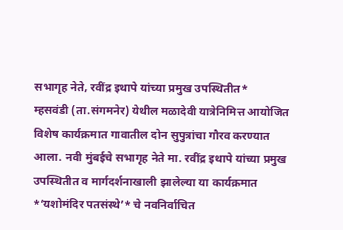सभागृह नेते, रवींद्र इथापे यांच्या प्रमुख उपस्थितीत*
म्हसवंडी (ता.संगमनेर) येथील मळादेवी यात्रेनिमित्त आयोजित विशेष कार्यक्रमात गावातील दोन सुपुत्रांचा गौरव करण्यात आला. नवी मुंबईचे सभागृह नेते मा. रवींद्र इथापे यांच्या प्रमुख उपस्थितीत व मार्गदर्शनाखाली झालेल्या या कार्यक्रमात *‘यशोमंदिर पतसंस्थे’* चे नवनिर्वाचित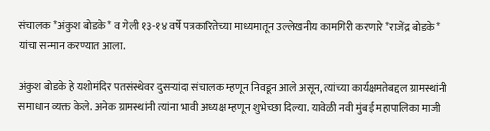संचालक *अंकुश बोडके* व गेली १३-१४ वर्षे पत्रकारितेच्या माध्यमातून उल्लेखनीय कामगिरी करणारे *राजेंद्र बोडके* यांचा सन्मान करण्यात आला.

अंकुश बोडके हे यशोमंदिर पतसंस्थेवर दुसऱ्यांदा संचालक म्हणून निवडून आले असून, त्यांच्या कार्यक्षमतेबद्दल ग्रामस्थांनी समाधान व्यक्त केले. अनेक ग्रामस्थांनी त्यांना भावी अध्यक्ष म्हणून शुभेच्छा दिल्या. यावेळी नवी मुंबई महापालिका माजी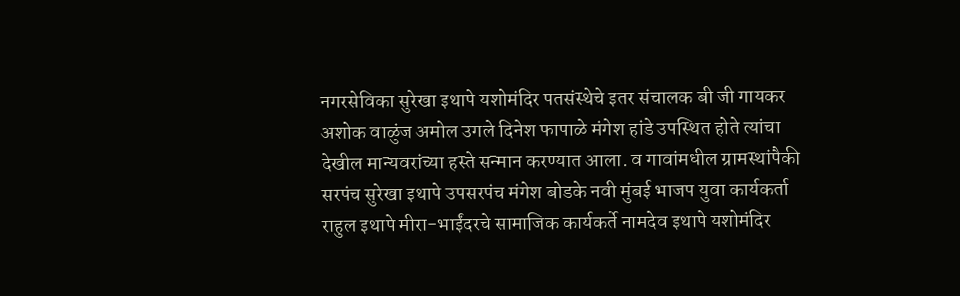नगरसेविका सुरेखा इथापे यशोमंदिर पतसंस्थेचे इतर संचालक बी जी गायकर अशोक वाळुंज अमोल उगले दिनेश फापाळे मंगेश हांडे उपस्थित होते त्यांचा देखील मान्यवरांच्या हस्ते सन्मान करण्यात आला. व गावांमधील ग्रामस्थांपैकी सरपंच सुरेखा इथापे उपसरपंच मंगेश बोडके नवी मुंबई भाजप युवा कार्यकर्ता राहुल इथापे मीरा-भाईंदरचे सामाजिक कार्यकर्ते नामदेव इथापे यशोमंदिर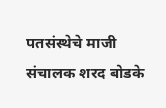पतसंस्थेचे माजी संचालक शरद बोडके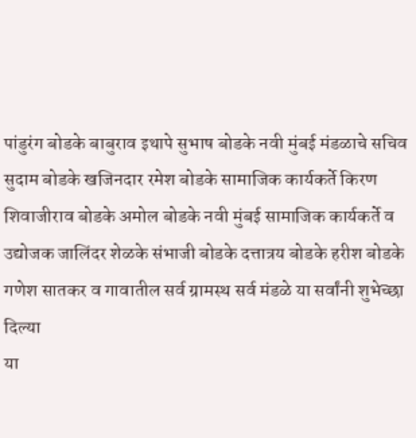पांडुरंग बोडके बाबुराव इथापे सुभाष बोडके नवी मुंबई मंडळाचे सचिव सुदाम बोडके खजिनदार रमेश बोडके सामाजिक कार्यकर्ते किरण शिवाजीराव बोडके अमोल बोडके नवी मुंबई सामाजिक कार्यकर्ते व उद्योजक जालिंदर शेळके संभाजी बोडके दत्तात्रय बोडके हरीश बोडके गणेश सातकर व गावातील सर्व ग्रामस्थ सर्व मंडळे या सर्वांनी शुभेच्छा दिल्या
या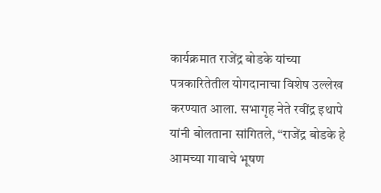कार्यक्रमात राजेंद्र बोडके यांच्या पत्रकारितेतील योगदानाचा विशेष उल्लेख करण्यात आला. सभागृह नेते रवींद्र इथापे यांनी बोलताना सांगितले, “राजेंद्र बोडके हे आमच्या गावाचे भूषण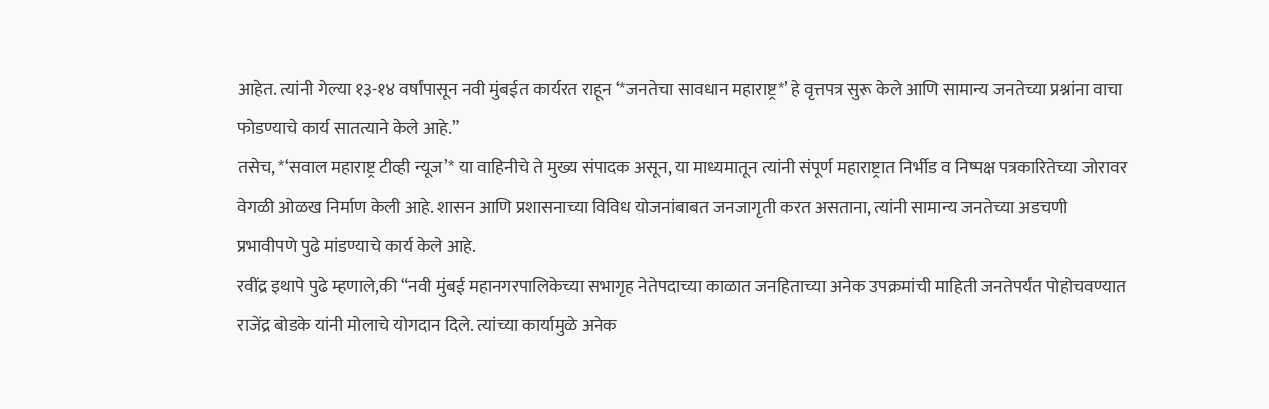आहेत. त्यांनी गेल्या १३-१४ वर्षांपासून नवी मुंबईत कार्यरत राहून ‘*जनतेचा सावधान महाराष्ट्र*’ हे वृत्तपत्र सुरू केले आणि सामान्य जनतेच्या प्रश्नांना वाचा फोडण्याचे कार्य सातत्याने केले आहे.”
तसेच, *‘सवाल महाराष्ट्र टीव्ही न्यूज’* या वाहिनीचे ते मुख्य संपादक असून, या माध्यमातून त्यांनी संपूर्ण महाराष्ट्रात निर्भीड व निष्पक्ष पत्रकारितेच्या जोरावर वेगळी ओळख निर्माण केली आहे. शासन आणि प्रशासनाच्या विविध योजनांबाबत जनजागृती करत असताना, त्यांनी सामान्य जनतेच्या अडचणी प्रभावीपणे पुढे मांडण्याचे कार्य केले आहे.
रवींद्र इथापे पुढे म्हणाले,की “नवी मुंबई महानगरपालिकेच्या सभागृह नेतेपदाच्या काळात जनहिताच्या अनेक उपक्रमांची माहिती जनतेपर्यंत पोहोचवण्यात राजेंद्र बोडके यांनी मोलाचे योगदान दिले. त्यांच्या कार्यामुळे अनेक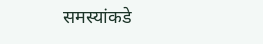समस्यांकडे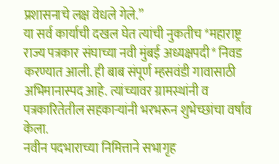प्रशासनाचे लक्ष वेधले गेले.”
या सर्व कार्याची दखल घेत त्यांची नुकतीच *महाराष्ट्र राज्य पत्रकार संघाच्या नवी मुंबई अध्यक्षपदी* निवड करण्यात आली. ही बाब संपूर्ण म्हसवंडी गावासाठी अभिमानास्पद आहे. त्यांच्यावर ग्रामस्थांनी व पत्रकारितेतील सहकाऱ्यांनी भरभरून शुभेच्छांचा वर्षाव केला.
नवीन पदभाराच्या निमित्ताने सभागृह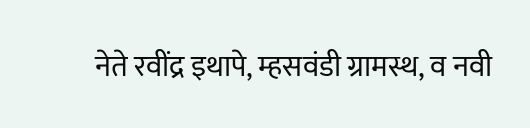नेते रवींद्र इथापे, म्हसवंडी ग्रामस्थ, व नवी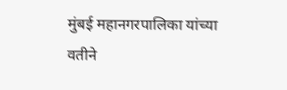मुंबई महानगरपालिका यांच्या वतीने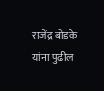राजेंद्र बोडके यांना पुढील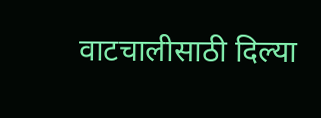वाटचालीसाठी दिल्या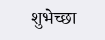शुभेच्छा